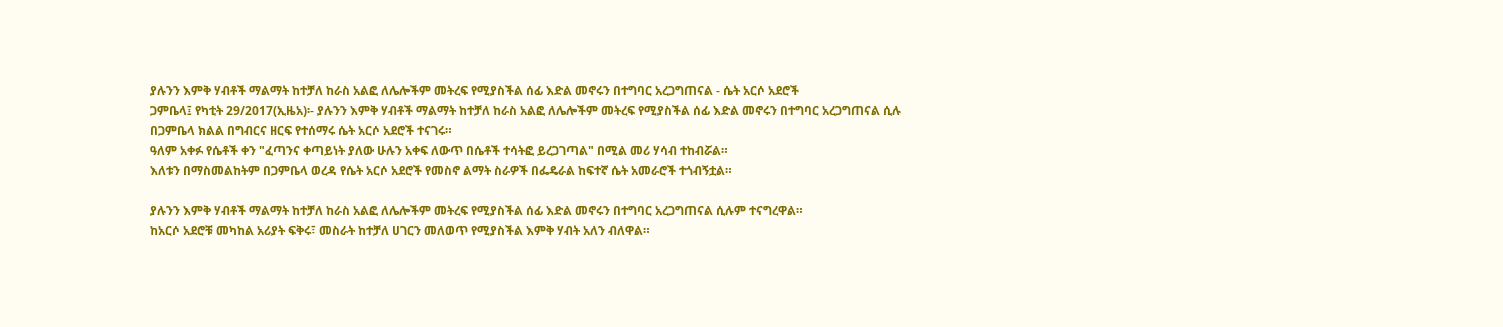ያሉንን እምቅ ሃብቶች ማልማት ከተቻለ ከራስ አልፎ ለሌሎችም መትረፍ የሚያስችል ሰፊ እድል መኖሩን በተግባር አረጋግጠናል - ሴት አርሶ አደሮች
ጋምቤላ፤ የካቲት 29/2017(ኢዜአ)፡- ያሉንን እምቅ ሃብቶች ማልማት ከተቻለ ከራስ አልፎ ለሌሎችም መትረፍ የሚያስችል ሰፊ እድል መኖሩን በተግባር አረጋግጠናል ሲሉ በጋምቤላ ክልል በግብርና ዘርፍ የተሰማሩ ሴት አርሶ አደሮች ተናገሩ።
ዓለም አቀፉ የሴቶች ቀን "ፈጣንና ቀጣይነት ያለው ሁሉን አቀፍ ለውጥ በሴቶች ተሳትፎ ይረጋገጣል" በሚል መሪ ሃሳብ ተከብሯል።
እለቱን በማስመልከትም በጋምቤላ ወረዳ የሴት አርሶ አደሮች የመስኖ ልማት ስራዎች በፌዴራል ከፍተኛ ሴት አመራሮች ተጎብኝቷል።

ያሉንን እምቅ ሃብቶች ማልማት ከተቻለ ከራስ አልፎ ለሌሎችም መትረፍ የሚያስችል ሰፊ እድል መኖሩን በተግባር አረጋግጠናል ሲሉም ተናግረዋል።
ከአርሶ አደሮቹ መካከል አሪያት ፍቅሩ፣ መስራት ከተቻለ ሀገርን መለወጥ የሚያስችል እምቅ ሃብት አለን ብለዋል።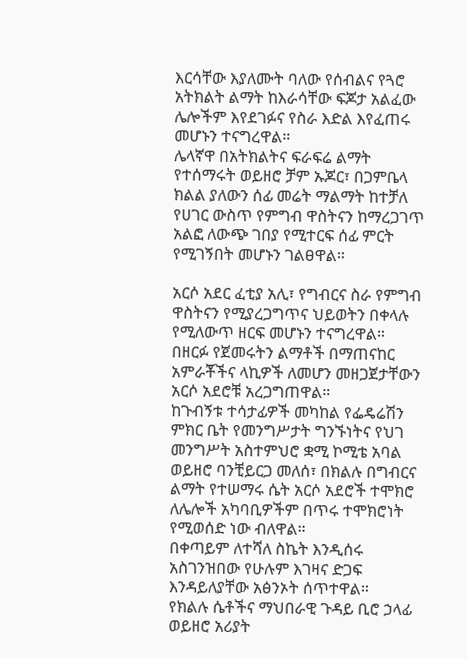እርሳቸው እያለሙት ባለው የሰብልና የጓሮ አትክልት ልማት ከእራሳቸው ፍጆታ አልፈው ሌሎችም እየደገፉና የስራ እድል እየፈጠሩ መሆኑን ተናግረዋል።
ሌላኛዋ በአትክልትና ፍራፍሬ ልማት የተሰማሩት ወይዘሮ ቻም ኡጆር፣ በጋምቤላ ክልል ያለውን ሰፊ መሬት ማልማት ከተቻለ የሀገር ውስጥ የምግብ ዋስትናን ከማረጋገጥ አልፎ ለውጭ ገበያ የሚተርፍ ሰፊ ምርት የሚገኝበት መሆኑን ገልፀዋል።

አርሶ አደር ፈቲያ አሊ፣ የግብርና ስራ የምግብ ዋስትናን የሚያረጋግጥና ህይወትን በቀላሉ የሚለውጥ ዘርፍ መሆኑን ተናግረዋል።
በዘርፉ የጀመሩትን ልማቶች በማጠናከር አምራቾችና ላኪዎች ለመሆን መዘጋጀታቸውን አርሶ አደሮቹ አረጋግጠዋል።
ከጉብኝቱ ተሳታፊዎች መካከል የፌዴሬሽን ምክር ቤት የመንግሥታት ግንኙነትና የህገ መንግሥት አስተምህሮ ቋሚ ኮሚቴ አባል ወይዘሮ ባንቺይርጋ መለሰ፣ በክልሉ በግብርና ልማት የተሠማሩ ሴት አርሶ አደሮች ተሞክሮ ለሌሎች አካባቢዎችም በጥሩ ተሞክሮነት የሚወሰድ ነው ብለዋል።
በቀጣይም ለተሻለ ስኬት እንዲሰሩ አስገንዝበው የሁሉም እገዛና ድጋፍ እንዳይለያቸው አፅንኦት ሰጥተዋል።
የክልሉ ሴቶችና ማህበራዊ ጉዳይ ቢሮ ኃላፊ ወይዘሮ አሪያት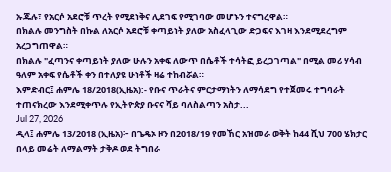ኡጁሉ፣ የአርሶ አደሮቹ ጥረት የሚደነቅና ሊደገፍ የሚገባው መሆኑን ተናግረዋል።
በክልሉ መንግስት በኩል ለአርሶ አደሮቹ ቀጣይነት ያለው አስፈላጊው ድጋፍና እገዛ እንደሚደረግም አረጋግጠዋል።
በክልሉ "ፈጣንና ቀጣይነት ያለው ሁሉን አቀፍ ለውጥ በሴቶች ተሳትፎ ይረጋገጣል" በሚል መሪ ሃሳብ ዓለም አቀፍ የሴቶች ቀን በተለያዩ ሁነቶች ዛሬ ተከብሯል።
እምድብር፤ ሐምሌ 18/2018(ኢዜአ):- የቡና ጥራትና ምርታማነትን ለማሳደግ የተጀመሩ ተግባራት ተጠናክረው እንደሚቀጥሉ የኢትዮጵያ ቡናና ሻይ ባለስልጣን አስታ...
Jul 27, 2026
ዲላ፤ ሐምሌ 13/2018 (ኢዜአ)፦ በጌዴኦ ዞን በ2018/19 የመኸር አዝመራ ወቅት ከ44 ሺህ 700 ሄክታር በላይ መሬት ለማልማት ታቅዶ ወደ ትግበራ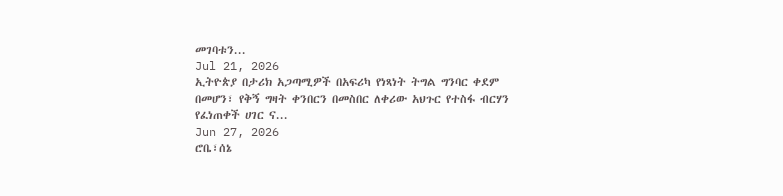መገባቱን...
Jul 21, 2026
ኢትዮጵያ በታሪክ አጋጣሚዎች በአፍሪካ የነጻነት ትግል ግንባር ቀደም በመሆን፣ የቅኝ ግዛት ቀንበርን በመስበር ለቀሪው አህጉር የተስፋ ብርሃን የፈነጠቀች ሀገር ና...
Jun 27, 2026
ሮቤ፣ሰኔ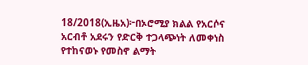18/2018(ኢዜአ)፦በኦሮሚያ ክልል የአርሶና አርብቶ አደሩን የድርቅ ተጋላጭነት ለመቀነስ የተከናወኑ የመስኖ ልማት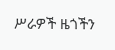ሥራዎች ዜጎችን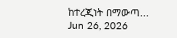ከተረጂነት በማውጣ...
Jun 26, 2026